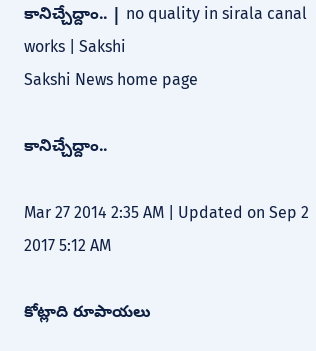కానిచ్చేద్దాం.. | no quality in sirala canal works | Sakshi
Sakshi News home page

కానిచ్చేద్దాం..

Mar 27 2014 2:35 AM | Updated on Sep 2 2017 5:12 AM

కోట్లాది రూపాయలు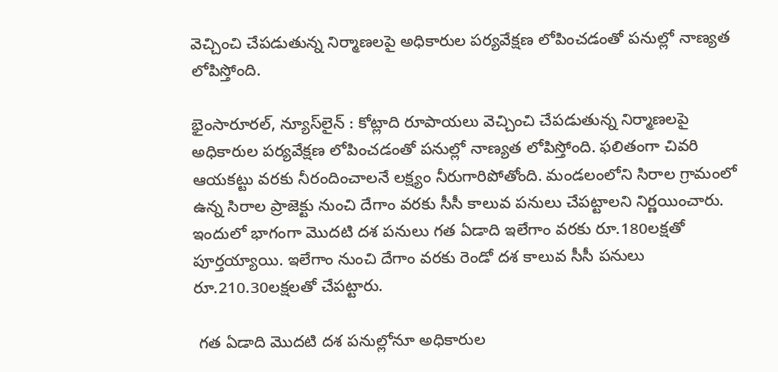వెచ్చించి చేపడుతున్న నిర్మాణలపై అధికారుల పర్యవేక్షణ లోపించడంతో పనుల్లో నాణ్యత లోపిస్తోంది.

భైంసారూరల్, న్యూస్‌లైన్ : కోట్లాది రూపాయలు వెచ్చించి చేపడుతున్న నిర్మాణలపై అధికారుల పర్యవేక్షణ లోపించడంతో పనుల్లో నాణ్యత లోపిస్తోంది. ఫలితంగా చివరి ఆయకట్టు వరకు నీరందించాలనే లక్ష్యం నీరుగారిపోతోంది. మండలంలోని సిరాల గ్రామంలో ఉన్న సిరాల ప్రాజెక్టు నుంచి దేగాం వరకు సీసీ కాలువ పనులు చేపట్టాలని నిర్ణయించారు. ఇందులో భాగంగా మొదటి దశ పనులు గత ఏడాది ఇలేగాం వరకు రూ.180లక్షతో పూర్తయ్యాయి. ఇలేగాం నుంచి దేగాం వరకు రెండో దశ కాలువ సీసీ పనులు రూ.210.30లక్షలతో చేపట్టారు.

 గత ఏడాది మొదటి దశ పనుల్లోనూ అధికారుల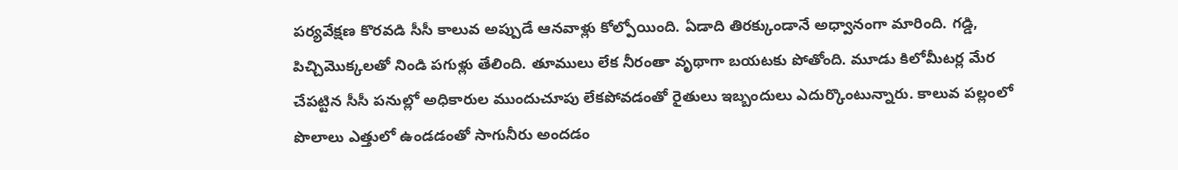పర్యవేక్షణ కొరవడి సీసీ కాలువ అప్పుడే ఆనవాళ్లు కోల్పోయింది. ఏడాది తిరక్కుండానే అధ్వానంగా మారింది. గడ్డి, పిచ్చిమొక్కలతో నిండి పగుళ్లు తేలింది. తూములు లేక నీరంతా వృథాగా బయటకు పోతోంది. మూడు కిలోమీటర్ల మేర చేపట్టిన సీసీ పనుల్లో అధికారుల ముందుచూపు లేకపోవడంతో రైతులు ఇబ్బందులు ఎదుర్కొంటున్నారు. కాలువ పల్లంలో పొలాలు ఎత్తులో ఉండడంతో సాగునీరు అందడం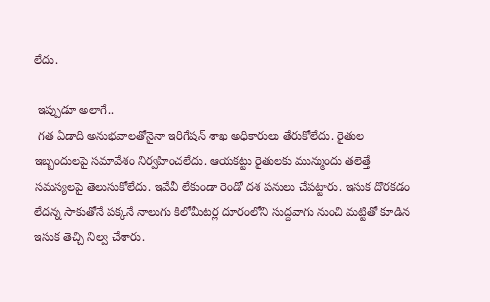లేదు.

 ఇప్పుడూ అలాగే..
 గత ఏడాది అనుభవాలతోనైనా ఇరిగేషన్ శాఖ అధికారులు తేరుకోలేదు. రైతుల ఇబ్బందులపై సమావేశం నిర్వహించలేదు. ఆయకట్టు రైతులకు మున్ముందు తలెత్తే సమస్యలపై తెలుసుకోలేదు. ఇవేవీ లేకుండా రెండో దశ పనులు చేపట్టారు. ఇసుక దొరకడం లేదన్న సాకుతోనే పక్కనే నాలుగు కిలోమీటర్ల దూరంలోని సుద్దవాగు నుంచి మట్టితో కూడిన ఇసుక తెచ్చి నిల్వ చేశారు.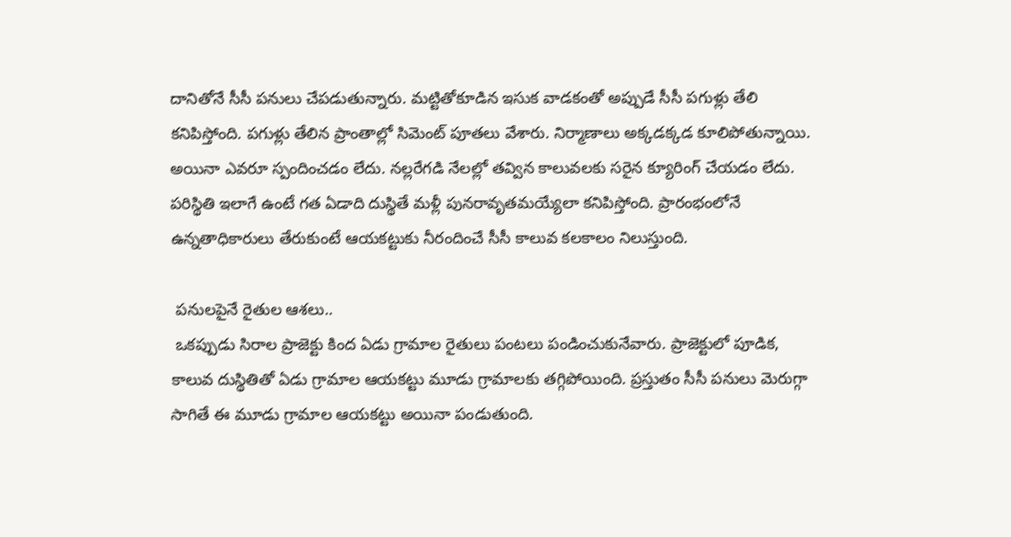దానితోనే సీసీ పనులు చేపడుతున్నారు. మట్టితోకూడిన ఇసుక వాడకంతో అప్పుడే సీసీ పగుళ్లు తేలి కనిపిస్తోంది. పగుళ్లు తేలిన ప్రాంతాల్లో సిమెంట్ పూతలు వేశారు. నిర్మాణాలు అక్కడక్కడ కూలిపోతున్నాయి. అయినా ఎవరూ స్పందించడం లేదు. నల్లరేగడి నేలల్లో తవ్విన కాలువలకు సరైన క్యూరింగ్ చేయడం లేదు. పరిస్థితి ఇలాగే ఉంటే గత ఏడాది దుస్థితే మళ్లీ పునరావృతమయ్యేలా కనిపిస్తోంది. ప్రారంభంలోనే ఉన్నతాధికారులు తేరుకుంటే ఆయకట్టుకు నీరందించే సీసీ కాలువ కలకాలం నిలుస్తుంది.

 పనులపైనే రైతుల ఆశలు..
 ఒకప్పుడు సిరాల ప్రాజెక్టు కింద ఏడు గ్రామాల రైతులు పంటలు పండించుకునేవారు. ప్రాజెక్టులో పూడిక, కాలువ దుస్థితితో ఏడు గ్రామాల ఆయకట్టు మూడు గ్రామాలకు తగ్గిపోయింది. ప్రస్తుతం సీసీ పనులు మెరుగ్గా సాగితే ఈ మూడు గ్రామాల ఆయకట్టు అయినా పండుతుంది.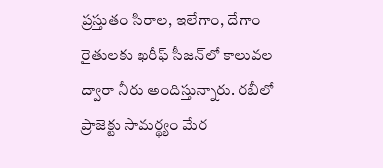ప్రస్తుతం సిరాల, ఇలేగాం, దేగాం రైతులకు ఖరీఫ్ సీజన్‌లో కాలువల ద్వారా నీరు అందిస్తున్నారు. రబీలో ప్రాజెక్టు సామర్థ్యం మేర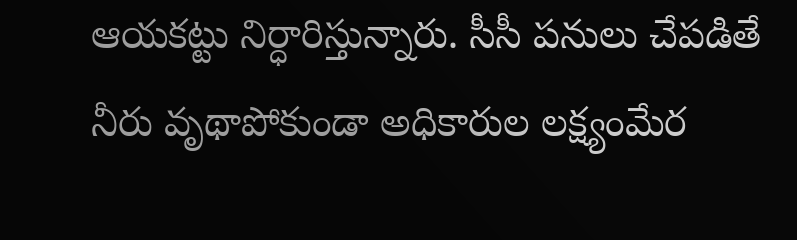ఆయకట్టు నిర్ధారిస్తున్నారు. సీసీ పనులు చేపడితే నీరు వృథాపోకుండా అధికారుల లక్ష్యంమేర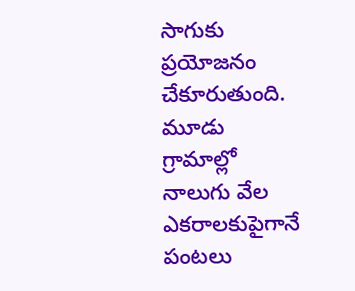సాగుకు ప్రయోజనం చేకూరుతుంది. మూడు గ్రామాల్లో నాలుగు వేల ఎకరాలకుపైగానే పంటలు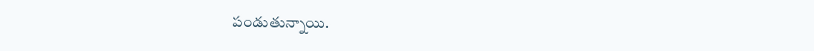పండుతున్నాయి.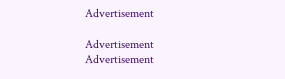Advertisement

Advertisement
Advertisement